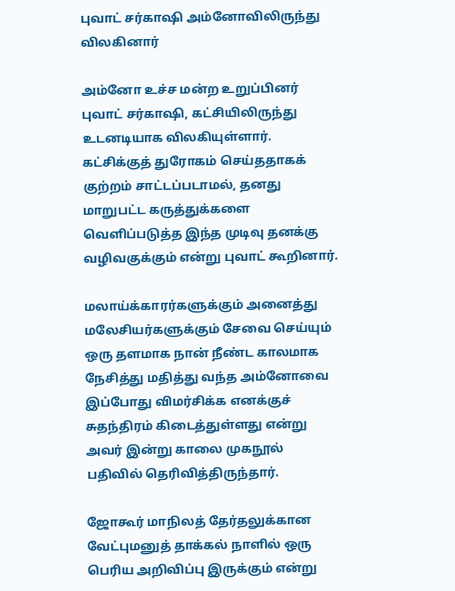புவாட் சர்காஷி அம்னோவிலிருந்து விலகினார்

அம்னோ உச்ச மன்ற உறுப்பினர் புவாட் சர்காஷி, கட்சியிலிருந்து உடனடியாக விலகியுள்ளார். கட்சிக்குத் துரோகம் செய்ததாகக் குற்றம் சாட்டப்படாமல், தனது மாறுபட்ட கருத்துக்களை வெளிப்படுத்த இந்த முடிவு தனக்கு வழிவகுக்கும் என்று புவாட் கூறினார்.

மலாய்க்காரர்களுக்கும் அனைத்து மலேசியர்களுக்கும் சேவை செய்யும் ஒரு தளமாக நான் நீண்ட காலமாக நேசித்து மதித்து வந்த அம்னோவை இப்போது விமர்சிக்க எனக்குச் சுதந்திரம் கிடைத்துள்ளது என்று அவர் இன்று காலை முகநூல் பதிவில் தெரிவித்திருந்தார்.

ஜோகூர் மாநிலத் தேர்தலுக்கான வேட்புமனுத் தாக்கல் நாளில் ஒரு பெரிய அறிவிப்பு இருக்கும் என்று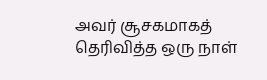அவர் சூசகமாகத் தெரிவித்த ஒரு நாள்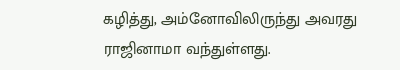கழித்து, அம்னோவிலிருந்து அவரது ராஜினாமா வந்துள்ளது.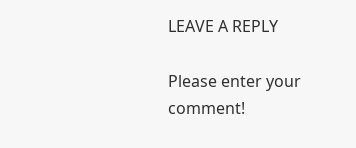LEAVE A REPLY

Please enter your comment!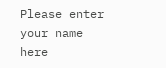Please enter your name here